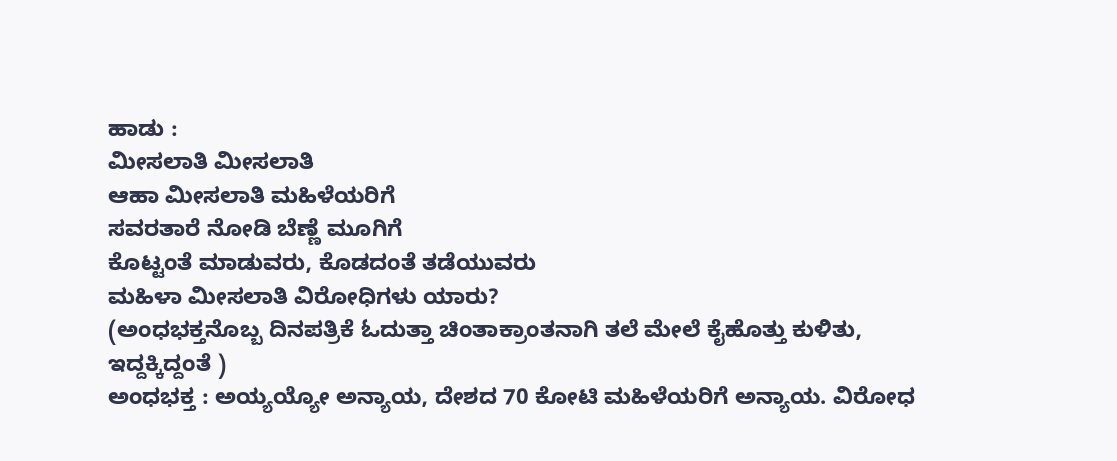ಹಾಡು :
ಮೀಸಲಾತಿ ಮೀಸಲಾತಿ
ಆಹಾ ಮೀಸಲಾತಿ ಮಹಿಳೆಯರಿಗೆ
ಸವರತಾರೆ ನೋಡಿ ಬೆಣ್ಣೆ ಮೂಗಿಗೆ
ಕೊಟ್ಟಂತೆ ಮಾಡುವರು, ಕೊಡದಂತೆ ತಡೆಯುವರು
ಮಹಿಳಾ ಮೀಸಲಾತಿ ವಿರೋಧಿಗಳು ಯಾರು?
(ಅಂಧಭಕ್ತನೊಬ್ಬ ದಿನಪತ್ರಿಕೆ ಓದುತ್ತಾ ಚಿಂತಾಕ್ರಾಂತನಾಗಿ ತಲೆ ಮೇಲೆ ಕೈಹೊತ್ತು ಕುಳಿತು, ಇದ್ದಕ್ಕಿದ್ದಂತೆ )
ಅಂಧಭಕ್ತ : ಅಯ್ಯಯ್ಯೋ ಅನ್ಯಾಯ, ದೇಶದ 70 ಕೋಟಿ ಮಹಿಳೆಯರಿಗೆ ಅನ್ಯಾಯ. ವಿರೋಧ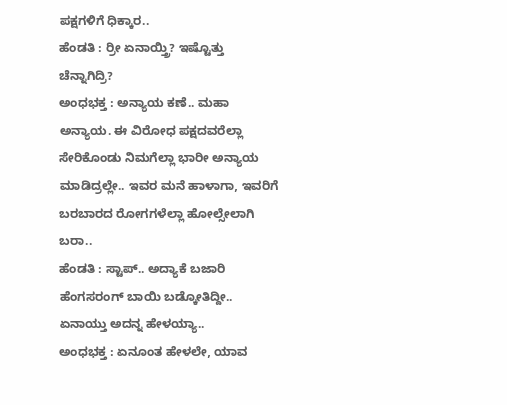ಪಕ್ಷಗಳಿಗೆ ಧಿಕ್ಕಾರ..
ಹೆಂಡತಿ : ರ್ರೀ ಏನಾಯ್ತ್ರಿ? ಇಷ್ಟೊತ್ತು ಚೆನ್ನಾಗಿದ್ರಿ?
ಅಂಧಭಕ್ತ : ಅನ್ಯಾಯ ಕಣೆ.. ಮಹಾ ಅನ್ಯಾಯ. ಈ ವಿರೋಧ ಪಕ್ಷದವರೆಲ್ಲಾ ಸೇರಿಕೊಂಡು ನಿಮಗೆಲ್ಲಾ ಭಾರೀ ಅನ್ಯಾಯ ಮಾಡಿದ್ರಲ್ಲೇ.. ಇವರ ಮನೆ ಹಾಳಾಗಾ, ಇವರಿಗೆ ಬರಬಾರದ ರೋಗಗಳೆಲ್ಲಾ ಹೋಲ್ಸೇಲಾಗಿ ಬರಾ..
ಹೆಂಡತಿ : ಸ್ಟಾಪ್.. ಅದ್ಯಾಕೆ ಬಜಾರಿ ಹೆಂಗಸರಂಗ್ ಬಾಯಿ ಬಡ್ಕೋತಿದ್ದೀ.. ಏನಾಯ್ತು ಅದನ್ನ ಹೇಳಯ್ಯಾ..
ಅಂಧಭಕ್ತ : ಏನೂಂತ ಹೇಳಲೇ, ಯಾವ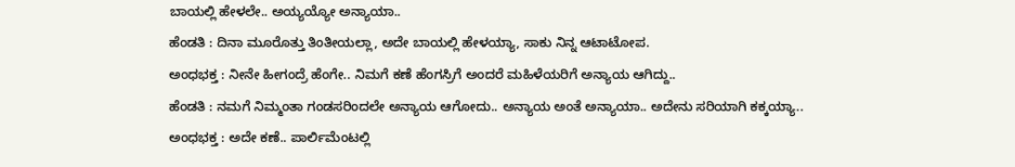ಬಾಯಲ್ಲಿ ಹೇಳಲೇ.. ಅಯ್ಯಯ್ಯೋ ಅನ್ಯಾಯಾ..
ಹೆಂಡತಿ : ದಿನಾ ಮೂರೊತ್ತು ತಿಂತೀಯಲ್ಲಾ, ಅದೇ ಬಾಯಲ್ಲಿ ಹೇಳಯ್ಯಾ, ಸಾಕು ನಿನ್ನ ಆಟಾಟೋಪ.
ಅಂಧಭಕ್ತ : ನೀನೇ ಹೀಗಂದ್ರೆ ಹೆಂಗೇ.. ನಿಮಗೆ ಕಣೆ ಹೆಂಗಸ್ರಿಗೆ ಅಂದರೆ ಮಹಿಳೆಯರಿಗೆ ಅನ್ಯಾಯ ಆಗಿದ್ದು..
ಹೆಂಡತಿ : ನಮಗೆ ನಿಮ್ಮಂತಾ ಗಂಡಸರಿಂದಲೇ ಅನ್ಯಾಯ ಆಗೋದು.. ಅನ್ಯಾಯ ಅಂತೆ ಅನ್ಯಾಯಾ.. ಅದೇನು ಸರಿಯಾಗಿ ಕಕ್ಕಯ್ಯಾ..
ಅಂಧಭಕ್ತ : ಅದೇ ಕಣೆ.. ಪಾರ್ಲಿಮೆಂಟಲ್ಲಿ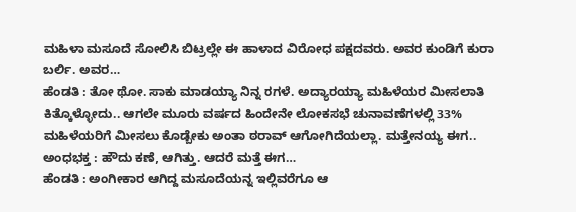ಮಹಿಳಾ ಮಸೂದೆ ಸೋಲಿಸಿ ಬಿಟ್ರಲ್ಲೇ ಈ ಹಾಳಾದ ವಿರೋಧ ಪಕ್ಷದವರು. ಅವರ ಕುಂಡಿಗೆ ಕುರಾ ಬರ್ಲಿ. ಅವರ…
ಹೆಂಡತಿ : ತೋ ಥೋ. ಸಾಕು ಮಾಡಯ್ಯಾ ನಿನ್ನ ರಗಳೆ. ಅದ್ಯಾರಯ್ಯಾ ಮಹಿಳೆಯರ ಮೀಸಲಾತಿ ಕಿತ್ಕೊಳ್ಳೋದು.. ಆಗಲೇ ಮೂರು ವರ್ಷದ ಹಿಂದೇನೇ ಲೋಕಸಭೆ ಚುನಾವಣೆಗಳಲ್ಲಿ 33% ಮಹಿಳೆಯರಿಗೆ ಮೀಸಲು ಕೊಡ್ಬೇಕು ಅಂತಾ ಠರಾವ್ ಆಗೋಗಿದೆಯಲ್ಲಾ. ಮತ್ತೇನಯ್ಯ ಈಗ..
ಅಂಧಭಕ್ತ : ಹೌದು ಕಣೆ, ಆಗಿತ್ತು. ಆದರೆ ಮತ್ತೆ ಈಗ…
ಹೆಂಡತಿ : ಅಂಗೀಕಾರ ಆಗಿದ್ದ ಮಸೂದೆಯನ್ನ ಇಲ್ಲಿವರೆಗೂ ಆ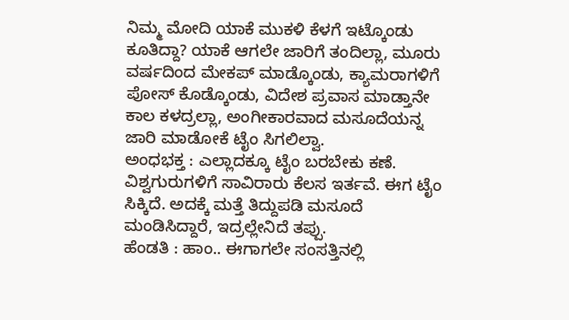ನಿಮ್ಮ ಮೋದಿ ಯಾಕೆ ಮುಕಳಿ ಕೆಳಗೆ ಇಟ್ಕೊಂಡು ಕೂತಿದ್ದಾ? ಯಾಕೆ ಆಗಲೇ ಜಾರಿಗೆ ತಂದಿಲ್ಲಾ, ಮೂರು ವರ್ಷದಿಂದ ಮೇಕಪ್ ಮಾಡ್ಕೊಂಡು, ಕ್ಯಾಮರಾಗಳಿಗೆ ಪೋಸ್ ಕೊಡ್ಕೊಂಡು, ವಿದೇಶ ಪ್ರವಾಸ ಮಾಡ್ತಾನೇ ಕಾಲ ಕಳದ್ರಲ್ಲಾ, ಅಂಗೀಕಾರವಾದ ಮಸೂದೆಯನ್ನ ಜಾರಿ ಮಾಡೋಕೆ ಟೈಂ ಸಿಗಲಿಲ್ವಾ.
ಅಂಧಭಕ್ತ : ಎಲ್ಲಾದಕ್ಕೂ ಟೈಂ ಬರಬೇಕು ಕಣೆ. ವಿಶ್ವಗುರುಗಳಿಗೆ ಸಾವಿರಾರು ಕೆಲಸ ಇರ್ತವೆ. ಈಗ ಟೈಂ ಸಿಕ್ಕಿದೆ. ಅದಕ್ಕೆ ಮತ್ತೆ ತಿದ್ದುಪಡಿ ಮಸೂದೆ ಮಂಡಿಸಿದ್ದಾರೆ, ಇದ್ರಲ್ಲೇನಿದೆ ತಪ್ಪು.
ಹೆಂಡತಿ : ಹಾಂ.. ಈಗಾಗಲೇ ಸಂಸತ್ತಿನಲ್ಲಿ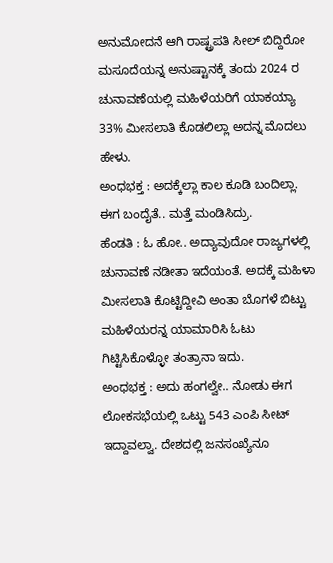ಅನುಮೋದನೆ ಆಗಿ ರಾಷ್ಟ್ರಪತಿ ಸೀಲ್ ಬಿದ್ದಿರೋ ಮಸೂದೆಯನ್ನ ಅನುಷ್ಟಾನಕ್ಕೆ ತಂದು 2024 ರ ಚುನಾವಣೆಯಲ್ಲಿ ಮಹಿಳೆಯರಿಗೆ ಯಾಕಯ್ಯಾ 33% ಮೀಸಲಾತಿ ಕೊಡಲಿಲ್ಲಾ ಅದನ್ನ ಮೊದಲು ಹೇಳು.
ಅಂಧಭಕ್ತ : ಅದಕ್ಕೆಲ್ಲಾ ಕಾಲ ಕೂಡಿ ಬಂದಿಲ್ಲಾ. ಈಗ ಬಂದೈತೆ.. ಮತ್ತೆ ಮಂಡಿಸಿದ್ರು.
ಹೆಂಡತಿ : ಓ ಹೋ.. ಅದ್ಯಾವುದೋ ರಾಜ್ಯಗಳಲ್ಲಿ ಚುನಾವಣೆ ನಡೀತಾ ಇದೆಯಂತೆ. ಅದಕ್ಕೆ ಮಹಿಳಾ ಮೀಸಲಾತಿ ಕೊಟ್ಟಿದ್ದೀವಿ ಅಂತಾ ಬೊಗಳೆ ಬಿಟ್ಟು ಮಹಿಳೆಯರನ್ನ ಯಾಮಾರಿಸಿ ಓಟು ಗಿಟ್ಟಿಸಿಕೊಳ್ಳೋ ತಂತ್ರಾನಾ ಇದು.
ಅಂಧಭಕ್ತ : ಅದು ಹಂಗಲ್ವೇ.. ನೋಡು ಈಗ ಲೋಕಸಭೆಯಲ್ಲಿ ಒಟ್ಟು 543 ಎಂಪಿ ಸೀಟ್ ಇದ್ದಾವಲ್ವಾ. ದೇಶದಲ್ಲಿ ಜನಸಂಖ್ಯೆನೂ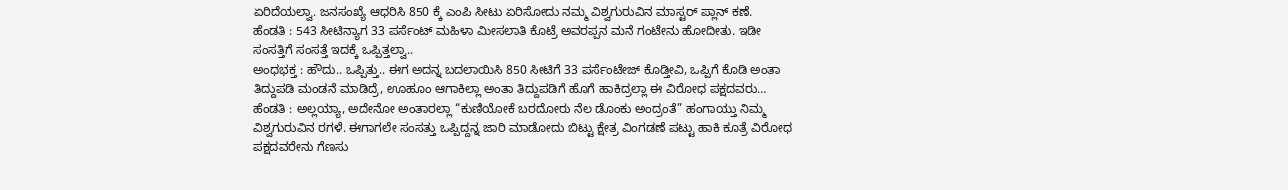ಏರಿದೆಯಲ್ವಾ. ಜನಸಂಖ್ಯೆ ಆಧರಿಸಿ 850 ಕ್ಕೆ ಎಂಪಿ ಸೀಟು ಏರಿಸೋದು ನಮ್ಮ ವಿಶ್ವಗುರುವಿನ ಮಾಸ್ಟರ್ ಪ್ಲಾನ್ ಕಣೆ.
ಹೆಂಡತಿ : 543 ಸೀಟಿನ್ಯಾಗ 33 ಪರ್ಸೆಂಟ್ ಮಹಿಳಾ ಮೀಸಲಾತಿ ಕೊಟ್ರೆ ಅವರಪ್ಪನ ಮನೆ ಗಂಟೇನು ಹೋದೀತು. ಇಡೀ ಸಂಸತ್ತಿಗೆ ಸಂಸತ್ತೆ ಇದಕ್ಕೆ ಒಪ್ಪಿತ್ತಲ್ವಾ..
ಅಂಧಭಕ್ತ : ಹೌದು.. ಒಪ್ಪಿತ್ತು.. ಈಗ ಅದನ್ನ ಬದಲಾಯಿಸಿ 850 ಸೀಟಿಗೆ 33 ಪರ್ಸೆಂಟೇಜ್ ಕೊಡ್ತೀವಿ, ಒಪ್ಪಿಗೆ ಕೊಡಿ ಅಂತಾ ತಿದ್ದುಪಡಿ ಮಂಡನೆ ಮಾಡಿದ್ರೆ, ಊಹೂಂ ಆಗಾಕಿಲ್ಲಾ ಅಂತಾ ತಿದ್ದುಪಡಿಗೆ ಹೊಗೆ ಹಾಕಿದ್ರಲ್ಲಾ ಈ ವಿರೋಧ ಪಕ್ಷದವರು…
ಹೆಂಡತಿ : ಅಲ್ಲಯ್ಯಾ, ಅದೇನೋ ಅಂತಾರಲ್ಲಾ “ಕುಣಿಯೋಕೆ ಬರದೋರು ನೆಲ ಡೊಂಕು ಅಂದ್ರಂತೆ” ಹಂಗಾಯ್ತು ನಿಮ್ಮ ವಿಶ್ವಗುರುವಿನ ರಗಳೆ. ಈಗಾಗಲೇ ಸಂಸತ್ತು ಒಪ್ಪಿದ್ದನ್ನ ಜಾರಿ ಮಾಡೋದು ಬಿಟ್ಟು ಕ್ಷೇತ್ರ ವಿಂಗಡಣೆ ಪಟ್ಟು ಹಾಕಿ ಕೂತ್ರೆ ವಿರೋಧ ಪಕ್ಷದವರೇನು ಗೆಣಸು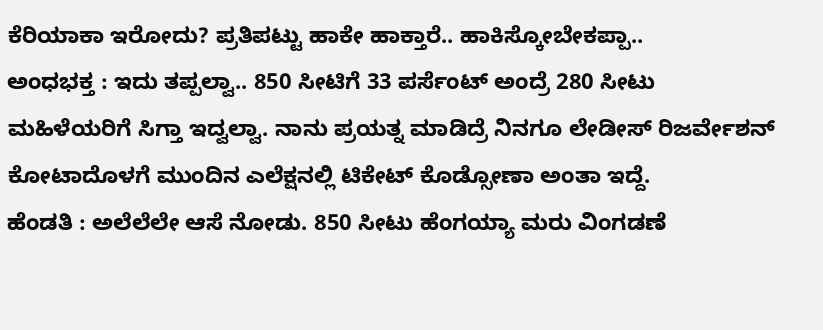ಕೆರಿಯಾಕಾ ಇರೋದು? ಪ್ರತಿಪಟ್ಟು ಹಾಕೇ ಹಾಕ್ತಾರೆ.. ಹಾಕಿಸ್ಕೋಬೇಕಪ್ಪಾ..
ಅಂಧಭಕ್ತ : ಇದು ತಪ್ಪಲ್ವಾ.. 850 ಸೀಟಿಗೆ 33 ಪರ್ಸೆಂಟ್ ಅಂದ್ರೆ 280 ಸೀಟು ಮಹಿಳೆಯರಿಗೆ ಸಿಗ್ತಾ ಇದ್ವಲ್ವಾ. ನಾನು ಪ್ರಯತ್ನ ಮಾಡಿದ್ರೆ ನಿನಗೂ ಲೇಡೀಸ್ ರಿಜರ್ವೇಶನ್ ಕೋಟಾದೊಳಗೆ ಮುಂದಿನ ಎಲೆಕ್ಷನಲ್ಲಿ ಟಿಕೇಟ್ ಕೊಡ್ಸೋಣಾ ಅಂತಾ ಇದ್ದೆ.
ಹೆಂಡತಿ : ಅಲೆಲೆಲೇ ಆಸೆ ನೋಡು. 850 ಸೀಟು ಹೆಂಗಯ್ಯಾ ಮರು ವಿಂಗಡಣೆ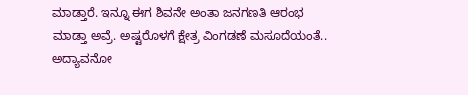ಮಾಡ್ತಾರೆ. ಇನ್ನೂ ಈಗ ಶಿವನೇ ಅಂತಾ ಜನಗಣತಿ ಆರಂಭ ಮಾಡ್ತಾ ಅವ್ರೆ. ಅಷ್ಟರೊಳಗೆ ಕ್ಷೇತ್ರ ವಿಂಗಡಣೆ ಮಸೂದೆಯಂತೆ.. ಅದ್ಯಾವನೋ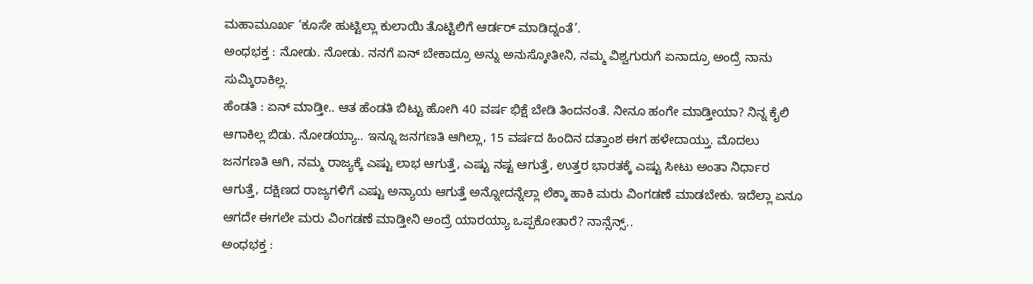ಮಹಾಮೂರ್ಖ ‘ಕೂಸೇ ಹುಟ್ಟಿಲ್ಲಾ ಕುಲಾಯಿ ತೊಟ್ಟಿಲಿಗೆ ಆರ್ಡರ್ ಮಾಡಿದ್ನಂತೆ’.
ಅಂಧಭಕ್ತ : ನೋಡು. ನೋಡು. ನನಗೆ ಏನ್ ಬೇಕಾದ್ರೂ ಅನ್ನು ಅನುಸ್ಕೋತೀನಿ, ನಮ್ಮ ವಿಶ್ವಗುರುಗೆ ಏನಾದ್ರೂ ಅಂದ್ರೆ ನಾನು ಸುಮ್ಕಿರಾಕಿಲ್ಲ.
ಹೆಂಡತಿ : ಏನ್ ಮಾಡ್ತೀ.. ಆತ ಹೆಂಡತಿ ಬಿಟ್ಟು ಹೋಗಿ 40 ವರ್ಷ ಭಿಕ್ಷೆ ಬೇಡಿ ತಿಂದನಂತೆ. ನೀನೂ ಹಂಗೇ ಮಾಡ್ತೀಯಾ? ನಿನ್ನ ಕೈಲಿ ಆಗಾಕಿಲ್ಲ ಬಿಡು. ನೋಡಯ್ಯಾ.. ಇನ್ನೂ ಜನಗಣತಿ ಆಗಿಲ್ಲಾ, 15 ವರ್ಷದ ಹಿಂದಿನ ದತ್ತಾಂಶ ಈಗ ಹಳೇದಾಯ್ತು. ಮೊದಲು ಜನಗಣತಿ ಆಗಿ, ನಮ್ಮ ರಾಜ್ಯಕ್ಕೆ ಎಷ್ಟು ಲಾಭ ಆಗುತ್ತೆ, ಎಷ್ಟು ನಷ್ಟ ಆಗುತ್ತೆ, ಉತ್ತರ ಭಾರತಕ್ಕೆ ಎಷ್ಟು ಸೀಟು ಅಂತಾ ನಿರ್ಧಾರ ಆಗುತ್ತೆ, ದಕ್ಷಿಣದ ರಾಜ್ಯಗಳಿಗೆ ಎಷ್ಟು ಅನ್ಯಾಯ ಆಗುತ್ತೆ ಅನ್ನೋದನ್ನೆಲ್ಲಾ ಲೆಕ್ಕಾ ಹಾಕಿ ಮರು ವಿಂಗಡಣೆ ಮಾಡಬೇಕು. ಇದೆಲ್ಲಾ ಏನೂ ಆಗದೇ ಈಗಲೇ ಮರು ವಿಂಗಡಣೆ ಮಾಡ್ತೀನಿ ಅಂದ್ರೆ ಯಾರಯ್ಯಾ ಒಪ್ಪಕೋತಾರೆ? ನಾನ್ಸೆನ್ಸ್..
ಅಂಧಭಕ್ತ :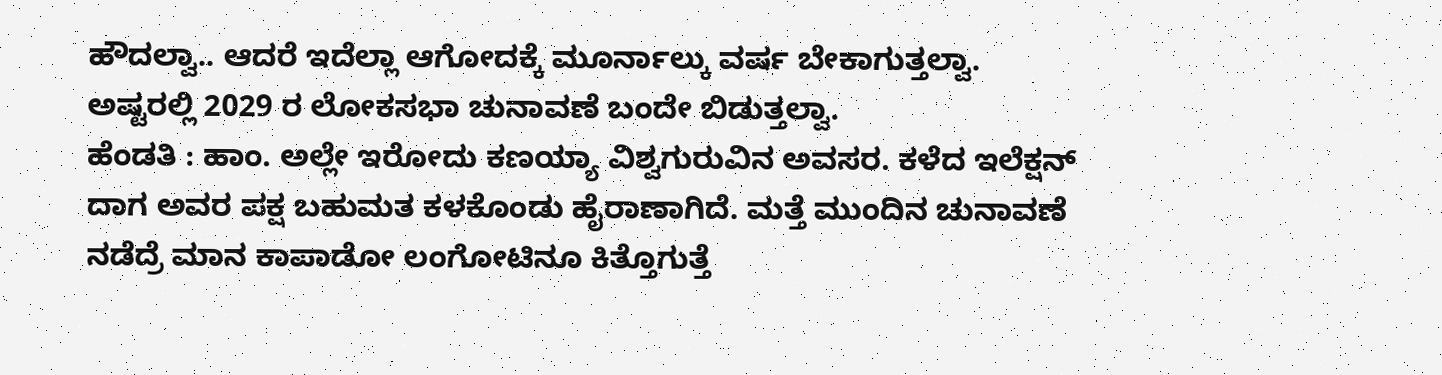ಹೌದಲ್ವಾ.. ಆದರೆ ಇದೆಲ್ಲಾ ಆಗೋದಕ್ಕೆ ಮೂರ್ನಾಲ್ಕು ವರ್ಷ ಬೇಕಾಗುತ್ತಲ್ವಾ. ಅಷ್ಟರಲ್ಲಿ 2029 ರ ಲೋಕಸಭಾ ಚುನಾವಣೆ ಬಂದೇ ಬಿಡುತ್ತಲ್ವಾ.
ಹೆಂಡತಿ : ಹಾಂ. ಅಲ್ಲೇ ಇರೋದು ಕಣಯ್ಯಾ ವಿಶ್ವಗುರುವಿನ ಅವಸರ. ಕಳೆದ ಇಲೆಕ್ಷನ್ ದಾಗ ಅವರ ಪಕ್ಷ ಬಹುಮತ ಕಳಕೊಂಡು ಹೈರಾಣಾಗಿದೆ. ಮತ್ತೆ ಮುಂದಿನ ಚುನಾವಣೆ ನಡೆದ್ರೆ ಮಾನ ಕಾಪಾಡೋ ಲಂಗೋಟಿನೂ ಕಿತ್ತೊಗುತ್ತೆ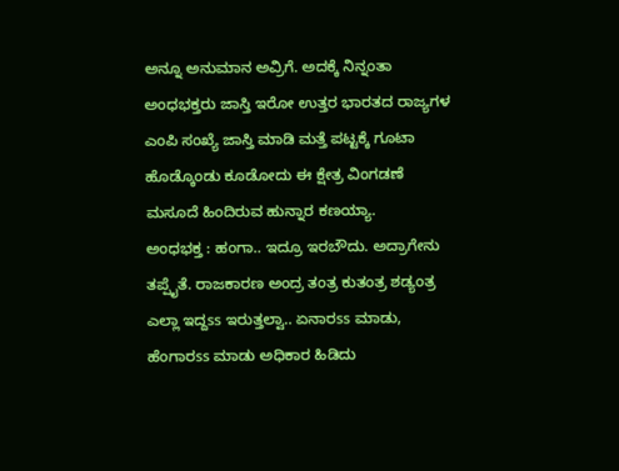ಅನ್ನೂ ಅನುಮಾನ ಅವ್ರಿಗೆ. ಅದಕ್ಕೆ ನಿನ್ನಂತಾ ಅಂಧಭಕ್ತರು ಜಾಸ್ತಿ ಇರೋ ಉತ್ತರ ಭಾರತದ ರಾಜ್ಯಗಳ ಎಂಪಿ ಸಂಖ್ಯೆ ಜಾಸ್ತಿ ಮಾಡಿ ಮತ್ತೆ ಪಟ್ಟಕ್ಕೆ ಗೂಟಾ ಹೊಡ್ಕೊಂಡು ಕೂಡೋದು ಈ ಕ್ಷೇತ್ರ ವಿಂಗಡಣೆ ಮಸೂದೆ ಹಿಂದಿರುವ ಹುನ್ನಾರ ಕಣಯ್ಯಾ.
ಅಂಧಭಕ್ತ : ಹಂಗಾ.. ಇದ್ರೂ ಇರಬೌದು. ಅದ್ರಾಗೇನು ತಪ್ಪೈತೆ. ರಾಜಕಾರಣ ಅಂದ್ರ ತಂತ್ರ ಕುತಂತ್ರ ಶಡ್ಯಂತ್ರ ಎಲ್ಲಾ ಇದ್ದss ಇರುತ್ತಲ್ವಾ.. ಏನಾರss ಮಾಡು, ಹೆಂಗಾರss ಮಾಡು ಅಧಿಕಾರ ಹಿಡಿದು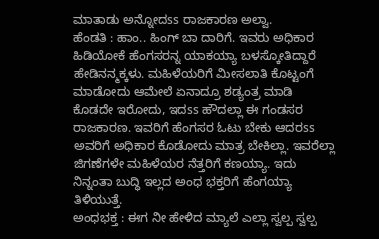ಮಾತಾಡು ಅನ್ನೋದss ರಾಜಕಾರಣ ಅಲ್ವಾ.
ಹೆಂಡತಿ : ಹಾಂ.. ಹಿಂಗ್ ಬಾ ದಾರಿಗೆ. ಇವರು ಅಧಿಕಾರ ಹಿಡಿಯೋಕೆ ಹೆಂಗಸರನ್ನ ಯಾಕಯ್ಯಾ ಬಳಸ್ಕೋತಿದ್ದಾರೆ ಹೇಡಿನನ್ಮಕ್ಕಳು. ಮಹಿಳೆಯರಿಗೆ ಮೀಸಲಾತಿ ಕೊಟ್ಟಂಗೆ ಮಾಡೋದು ಆಮೇಲೆ ಏನಾದ್ರೂ ಶಡ್ಯಂತ್ರ ಮಾಡಿ ಕೊಡದೇ ಇರೋದು, ಇದss ಹೌದಲ್ಲಾ ಈ ಗಂಡಸರ ರಾಜಕಾರಣ. ಇವರಿಗೆ ಹೆಂಗಸರ ಓಟು ಬೇಕು ಆದರss ಅವರಿಗೆ ಅಧಿಕಾರ ಕೊಡೋದು ಮಾತ್ರ ಬೇಕಿಲ್ಲಾ. ಇವರೆಲ್ಲಾ ಜಿಗಣೆಗಳೇ ಮಹಿಳೆಯರ ನೆತ್ತರಿಗೆ ಕಣಯ್ಯಾ. ಇದು ನಿನ್ನಂತಾ ಬುದ್ಧಿ ಇಲ್ಲದ ಅಂಧ ಭಕ್ತರಿಗೆ ಹೆಂಗಯ್ಯಾ ತಿಳಿಯುತ್ತೆ.
ಅಂಧಭಕ್ತ : ಈಗ ನೀ ಹೇಳಿದ ಮ್ಯಾಲೆ ಎಲ್ಲಾ ಸ್ವಲ್ಪ ಸ್ವಲ್ಪ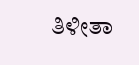ತಿಳೀತಾ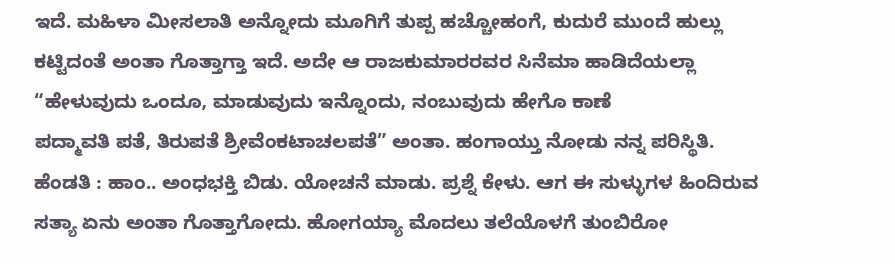ಇದೆ. ಮಹಿಳಾ ಮೀಸಲಾತಿ ಅನ್ನೋದು ಮೂಗಿಗೆ ತುಪ್ಪ ಹಚ್ಚೋಹಂಗೆ, ಕುದುರೆ ಮುಂದೆ ಹುಲ್ಲು ಕಟ್ಟಿದಂತೆ ಅಂತಾ ಗೊತ್ತಾಗ್ತಾ ಇದೆ. ಅದೇ ಆ ರಾಜಕುಮಾರರವರ ಸಿನೆಮಾ ಹಾಡಿದೆಯಲ್ಲಾ
“ಹೇಳುವುದು ಒಂದೂ, ಮಾಡುವುದು ಇನ್ನೊಂದು, ನಂಬುವುದು ಹೇಗೊ ಕಾಣೆ
ಪದ್ಮಾವತಿ ಪತೆ, ತಿರುಪತೆ ಶ್ರೀವೆಂಕಟಾಚಲಪತೆ” ಅಂತಾ. ಹಂಗಾಯ್ತು ನೋಡು ನನ್ನ ಪರಿಸ್ಥಿತಿ.
ಹೆಂಡತಿ : ಹಾಂ.. ಅಂಧಭಕ್ತಿ ಬಿಡು. ಯೋಚನೆ ಮಾಡು. ಪ್ರಶ್ನೆ ಕೇಳು. ಆಗ ಈ ಸುಳ್ಳುಗಳ ಹಿಂದಿರುವ ಸತ್ಯಾ ಏನು ಅಂತಾ ಗೊತ್ತಾಗೋದು. ಹೋಗಯ್ಯಾ ಮೊದಲು ತಲೆಯೊಳಗೆ ತುಂಬಿರೋ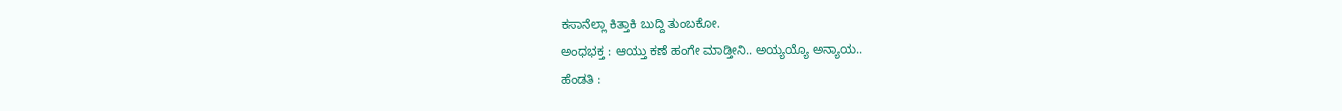ಕಸಾನೆಲ್ಲಾ ಕಿತ್ತಾಕಿ ಬುದ್ದಿ ತುಂಬಕೋ.
ಅಂಧಭಕ್ತ : ಆಯ್ತು ಕಣೆ ಹಂಗೇ ಮಾಡ್ತೀನಿ.. ಅಯ್ಯಯ್ಯೊ ಅನ್ಯಾಯ..
ಹೆಂಡತಿ :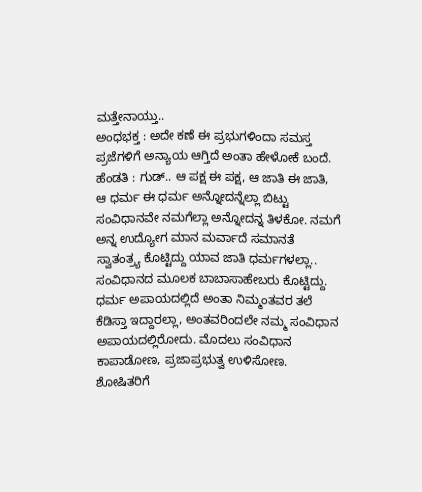ಮತ್ತೇನಾಯ್ತು..
ಅಂಧಭಕ್ತ : ಅದೇ ಕಣೆ ಈ ಪ್ರಭುಗಳಿಂದಾ ಸಮಸ್ತ ಪ್ರಜೆಗಳಿಗೆ ಅನ್ಯಾಯ ಆಗ್ತಿದೆ ಅಂತಾ ಹೇಳೋಕೆ ಬಂದೆ.
ಹೆಂಡತಿ : ಗುಡ್.. ಆ ಪಕ್ಷ ಈ ಪಕ್ಷ, ಆ ಜಾತಿ ಈ ಜಾತಿ, ಆ ಧರ್ಮ ಈ ಧರ್ಮ ಅನ್ನೋದನ್ನೆಲ್ಲಾ ಬಿಟ್ಟು ಸಂವಿಧಾನವೇ ನಮಗೆಲ್ಲಾ ಅನ್ನೋದನ್ನ ತಿಳಕೋ. ನಮಗೆ ಅನ್ನ ಉದ್ಯೋಗ ಮಾನ ಮರ್ವಾದೆ ಸಮಾನತೆ ಸ್ವಾತಂತ್ರ್ಯ ಕೊಟ್ಟಿದ್ದು ಯಾವ ಜಾತಿ ಧರ್ಮಗಳಲ್ಲಾ.. ಸಂವಿಧಾನದ ಮೂಲಕ ಬಾಬಾಸಾಹೇಬರು ಕೊಟ್ಟಿದ್ದು. ಧರ್ಮ ಅಪಾಯದಲ್ಲಿದೆ ಅಂತಾ ನಿಮ್ಮಂತವರ ತಲೆ ಕೆಡಿಸ್ತಾ ಇದ್ದಾರಲ್ಲಾ, ಅಂತವರಿಂದಲೇ ನಮ್ಮ ಸಂವಿಧಾನ ಅಪಾಯದಲ್ಲಿರೋದು. ಮೊದಲು ಸಂವಿಧಾನ ಕಾಪಾಡೋಣ, ಪ್ರಜಾಪ್ರಭುತ್ವ ಉಳಿಸೋಣ. ಶೋಷಿತರಿಗೆ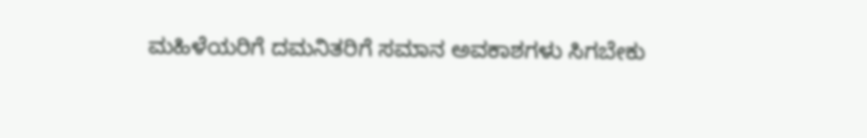ಮಹಿಳೆಯರಿಗೆ ದಮನಿತರಿಗೆ ಸಮಾನ ಅವಕಾಶಗಳು ಸಿಗಬೇಕು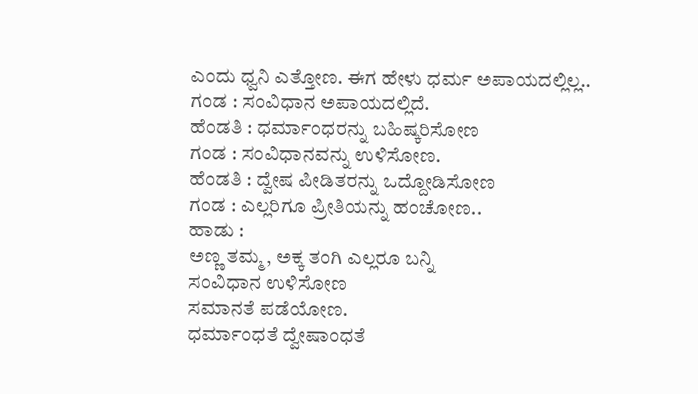ಎಂದು ಧ್ವನಿ ಎತ್ತೋಣ. ಈಗ ಹೇಳು ಧರ್ಮ ಅಪಾಯದಲ್ಲಿಲ್ಲ..
ಗಂಡ : ಸಂವಿಧಾನ ಅಪಾಯದಲ್ಲಿದೆ.
ಹೆಂಡತಿ : ಧರ್ಮಾಂಧರನ್ನು ಬಹಿಷ್ಕರಿಸೋಣ
ಗಂಡ : ಸಂವಿಧಾನವನ್ನು ಉಳಿಸೋಣ.
ಹೆಂಡತಿ : ದ್ವೇಷ ಪೀಡಿತರನ್ನು ಒದ್ದೋಡಿಸೋಣ
ಗಂಡ : ಎಲ್ಲರಿಗೂ ಪ್ರೀತಿಯನ್ನು ಹಂಚೋಣ..
ಹಾಡು :
ಅಣ್ಣ ತಮ್ಮ, ಅಕ್ಕ ತಂಗಿ ಎಲ್ಲರೂ ಬನ್ನಿ
ಸಂವಿಧಾನ ಉಳಿಸೋಣ
ಸಮಾನತೆ ಪಡೆಯೋಣ.
ಧರ್ಮಾಂಧತೆ ದ್ವೇಷಾಂಧತೆ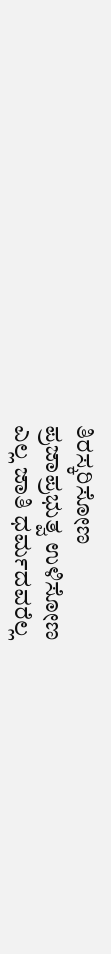ತಿರಸ್ಕರಿಸೋಣ
ಪ್ರಜಾಪ್ರಭುತ್ವ ಉಳಿಸೋಣ
ಎಲ್ಲ ಜಾತಿ ಧರ್ಮದವರೆಲ್ಲ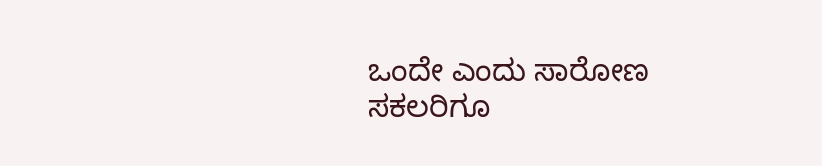ಒಂದೇ ಎಂದು ಸಾರೋಣ
ಸಕಲರಿಗೂ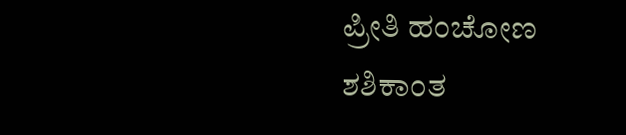ಪ್ರೀತಿ ಹಂಚೋಣ
ಶಶಿಕಾಂತ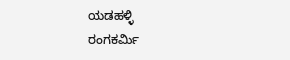ಯಡಹಳ್ಳಿ
ರಂಗಕರ್ಮಿ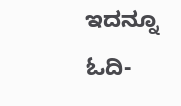ಇದನ್ನೂ ಓದಿ-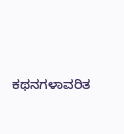ಕಥನಗಳಾವರಿತ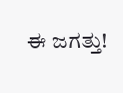ಈ ಜಗತ್ತು!